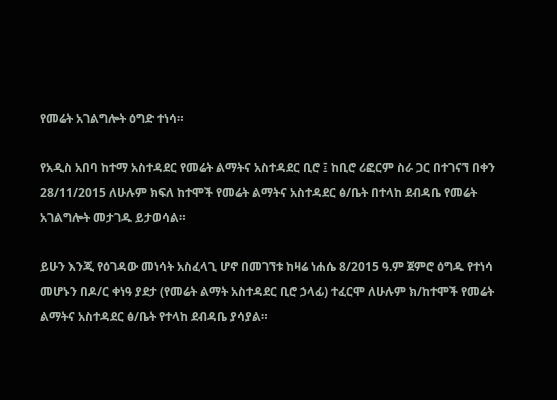የመሬት አገልግሎት ዕግድ ተነሳ።

የአዲስ አበባ ከተማ አስተዳደር የመሬት ልማትና አስተዳደር ቢሮ ፤ ከቢሮ ሪፎርም ስራ ጋር በተገናኘ በቀን 28/11/2015 ለሁሉም ክፍለ ከተሞች የመሬት ልማትና አስተዳደር ፅ/ቤት በተላከ ደብዳቤ የመሬት አገልግሎት መታገዱ ይታወሳል።

ይሁን እንጂ የዕገዳው መነሳት አስፈላጊ ሆኖ በመገኘቱ ከዛሬ ነሐሴ 8/2015 ዓ.ም ጀምሮ ዕግዱ የተነሳ መሆኑን በዶ/ር ቀነዓ ያደታ (የመሬት ልማት አስተዳደር ቢሮ ኃላፊ) ተፈርሞ ለሁሉም ክ/ከተሞች የመሬት ልማትና አስተዳደር ፅ/ቤት የተላከ ደብዳቤ ያሳያል።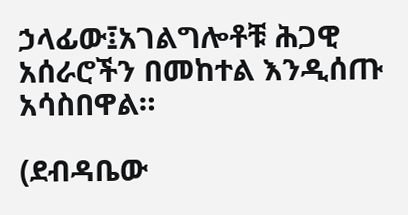ኃላፊው፤አገልግሎቶቹ ሕጋዊ አሰራሮችን በመከተል እንዲሰጡ አሳስበዋል።

(ደብዳቤው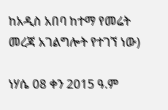ከአዲስ አበባ ከተማ የመሬት መረጃ አገልግሎት የተገኘ ነው)

ነሃሴ 08 ቀን 2015 ዓ.ም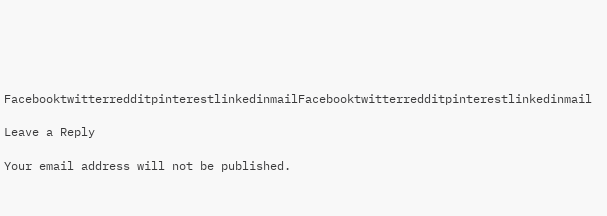FacebooktwitterredditpinterestlinkedinmailFacebooktwitterredditpinterestlinkedinmail

Leave a Reply

Your email address will not be published.